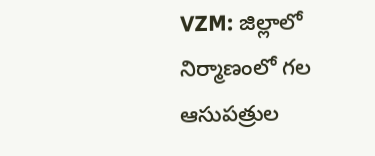VZM: జిల్లాలో నిర్మాణంలో గల ఆసుపత్రుల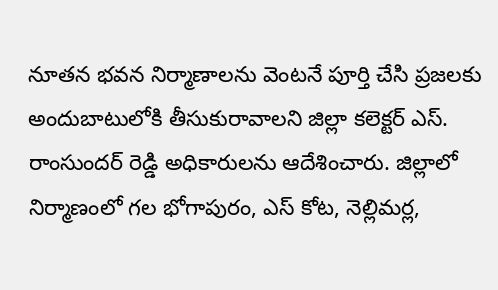నూతన భవన నిర్మాణాలను వెంటనే పూర్తి చేసి ప్రజలకు అందుబాటులోకి తీసుకురావాలని జిల్లా కలెక్టర్ ఎస్. రాంసుందర్ రెడ్డి అధికారులను ఆదేశించారు. జిల్లాలో నిర్మాణంలో గల భోగాపురం, ఎస్ కోట, నెల్లిమర్ల,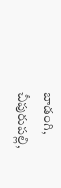బాడంగి, చీపురుపల్లి,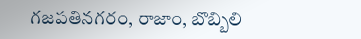గజపతినగరం, రాజాం, బొబ్బిలి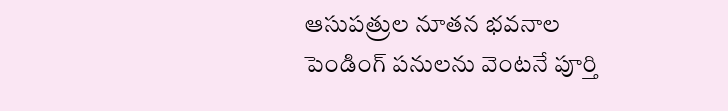ఆసుపత్రుల నూతన భవనాల పెండింగ్ పనులను వెంటనే పూర్తి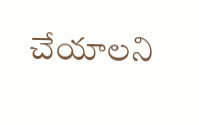చేయాలని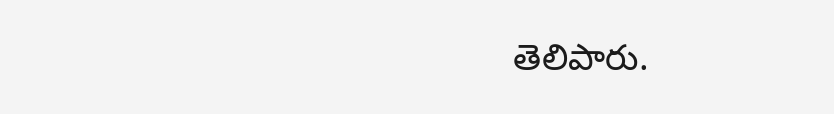తెలిపారు.